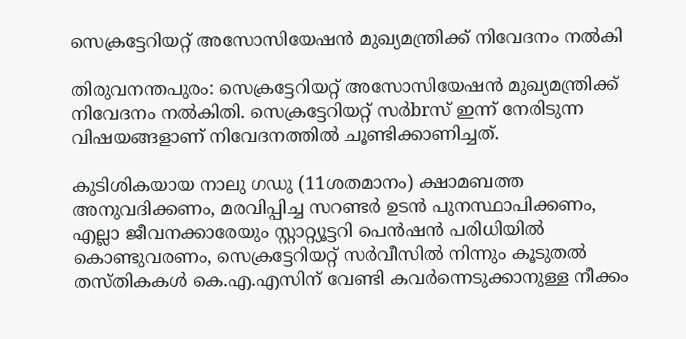സെക്രട്ടേറിയറ്റ് അസോസിയേഷൻ മുഖ്യമന്ത്രിക്ക് നിവേദനം നൽകി

തിരുവനന്തപുരം: സെക്രട്ടേറിയറ്റ് അസോസിയേഷൻ മുഖ്യമന്ത്രിക്ക് നിവേദനം നൽകിതി. സെക്രട്ടേറിയറ്റ് സർbrസ് ഇന്ന് നേരിടുന്ന വിഷയങ്ങളാണ് നിവേദനത്തിൽ ചൂണ്ടിക്കാണിച്ചത്.

കുടിശികയായ നാലു ഗഡു (11ശതമാനം) ക്ഷാമബത്ത അനുവദിക്കണം, മരവിപ്പിച്ച സറണ്ടർ ഉടൻ പുനസ്ഥാപിക്കണം, എല്ലാ ജീവനക്കാരേയും സ്റ്റാറ്റ്യൂട്ടറി പെൻഷൻ പരിധിയിൽ കൊണ്ടുവരണം, സെക്രട്ടേറിയറ്റ് സർവീസിൽ നിന്നും കൂടുതൽ തസ്തികകൾ കെ.എ.എസിന് വേണ്ടി കവർന്നെടുക്കാനുള്ള നീക്കം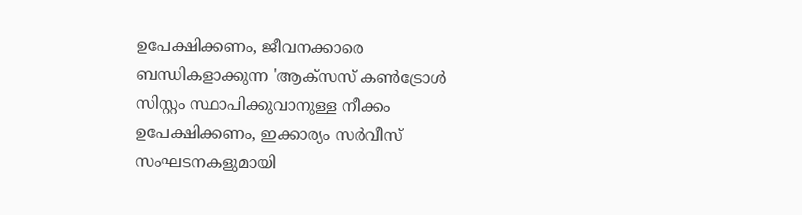ഉപേക്ഷിക്കണം, ജീവനക്കാരെ ബന്ധികളാക്കുന്ന 'ആക്സസ് കൺട്രോൾ സിസ്റ്റം സ്ഥാപിക്കുവാനുള്ള നീക്കം ഉപേക്ഷിക്കണം, ഇക്കാര്യം സർവീസ് സംഘടനകളുമായി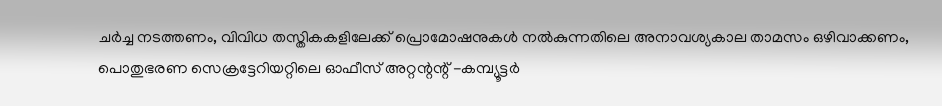ചർച്ച നടത്തണം, വിവിധ തസ്തികകളിലേക്ക് പ്രൊമോഷനുകൾ നൽകുന്നതിലെ അനാവശ്യകാല താമസം ഒഴിവാക്കണം, പൊതുഭരണ സെക്രട്ടേറിയറ്റിലെ ഓഫീസ് അറ്റന്റന്റ് -കമ്പ്യൂട്ടർ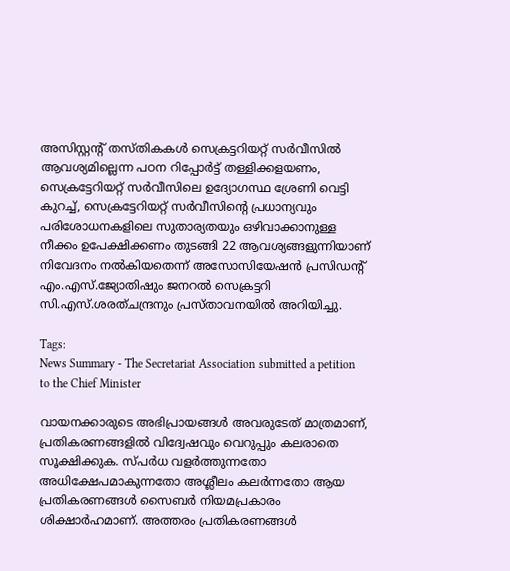അസിസ്റ്റന്റ് തസ്തികകൾ സെക്രട്ടറിയറ്റ് സർവീസിൽ ആവശ്യമില്ലെന്ന പഠന റിപ്പോർട്ട് തള്ളിക്കളയണം, സെക്രട്ടേറിയറ്റ് സർവീസിലെ ഉദ്യോഗസ്ഥ ശ്രേണി വെട്ടി കുറച്ച്, സെക്രട്ടേറിയറ്റ് സർവീസിന്റെ പ്രധാന്യവും പരിശോധനകളിലെ സുതാര്യതയും ഒഴിവാക്കാനുള്ള നീക്കം ഉപേക്ഷിക്കണം തുടങ്ങി 22 ആവശ്യങ്ങളുന്നിയാണ് നിവേദനം നൽകിയതെന്ന് അസോസിയേഷൻ പ്രസിഡന്റ് എം.എസ്.ജ്യോതിഷും ജനറൽ സെക്രട്ടറി സി.എസ്.ശരത്ചന്ദ്രനും പ്രസ്താവനയിൽ അറിയിച്ചു.

Tags:
News Summary - The Secretariat Association submitted a petition to the Chief Minister

വായനക്കാരുടെ അഭിപ്രായങ്ങള്‍ അവരുടേത് മാത്രമാണ്, പ്രതികരണങ്ങളിൽ വിദ്വേഷവും വെറുപ്പും കലരാതെ സൂക്ഷിക്കുക. സ്പർധ വളർത്തുന്നതോ അധിക്ഷേപമാകുന്നതോ അശ്ലീലം കലർന്നതോ ആയ പ്രതികരണങ്ങൾ സൈബർ നിയമപ്രകാരം ശിക്ഷാർഹമാണ്. അത്തരം പ്രതികരണങ്ങൾ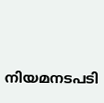നിയമനടപടി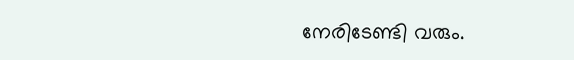നേരിടേണ്ടി വരും.